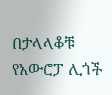በታላላቆቹ የአውሮፓ ሊጎች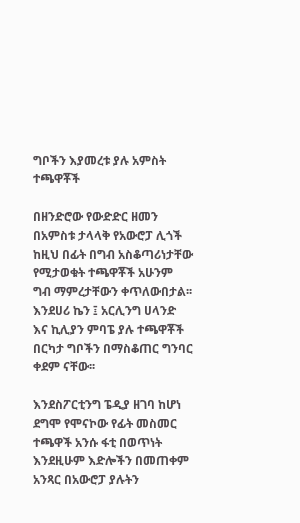ግቦችን እያመረቱ ያሉ አምስት ተጫዋቾች

በዘንድሮው የውድድር ዘመን በአምስቱ ታላላቅ የአውሮፓ ሊጎች ከዚህ በፊት በግብ አስቆጣሪነታቸው የሚታወቁት ተጫዋቾች አሁንም ግብ ማምረታቸውን ቀጥለውበታል፡፡ እንደሀሪ ኬን ፤ አርሊንግ ሀላንድ እና ኪሊያን ምባፔ ያሉ ተጫዋቾች በርካታ ግቦችን በማስቆጠር ግንባር ቀደም ናቸው፡፡

እንደስፖርቲንግ ፔዲያ ዘገባ ከሆነ ደግሞ የሞናኮው የፊት መስመር ተጫዋች አንሱ ፋቲ በወጥነት እንደዚሁም እድሎችን በመጠቀም አንጻር በአውሮፓ ያሉትን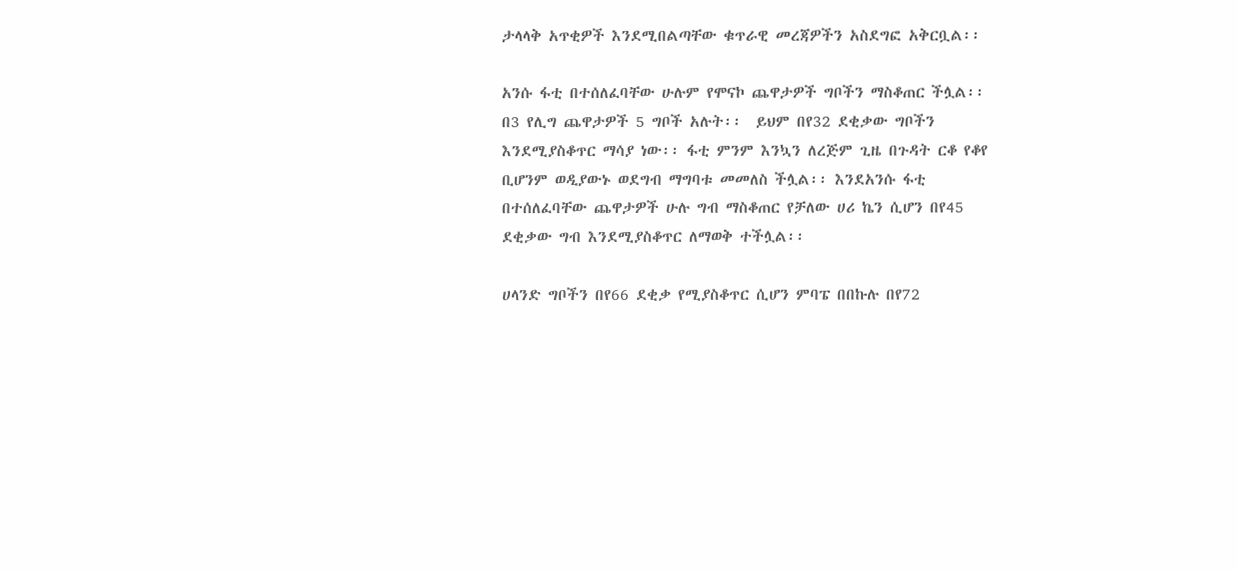ታላላቅ አጥቂዎች እንደሚበልጣቸው ቁጥራዊ መረጃዎችን አስደግፎ አቅርቧል፡፡

አንሱ ፋቲ በተሰለፈባቸው ሁሉም የሞናኮ ጨዋታዎች ግቦችን ማስቆጠር ችሏል፡፡ በ3 የሊግ ጨዋታዎች 5 ግቦች አሉት፡፡  ይህም በየ32 ደቂቃው ግቦችን እንደሚያስቆጥር ማሳያ ነው፡፡ ፋቲ ምንም እንኳን ለረጅም ጊዜ በጉዳት ርቆ የቆየ ቢሆንም ወዲያውኑ ወደግብ ማግባቱ መመለስ ችሏል፡፡ እንደአንሱ ፋቲ በተሰለፈባቸው ጨዋታዎች ሁሉ ግብ ማስቆጠር የቻለው ሀሪ ኬን ሲሆን በየ45 ደቂቃው ግብ እንደሚያስቆጥር ለማወቅ ተችሏል፡፡

ሀላንድ ግቦችን በየ66 ደቂቃ የሚያስቆጥር ሲሆን ምባፔ በበኩሉ በየ72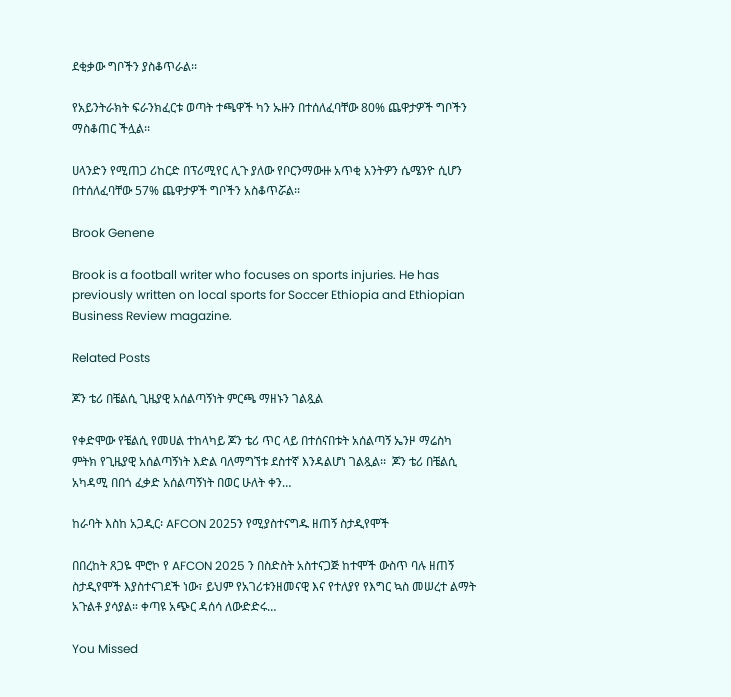ደቂቃው ግቦችን ያስቆጥራል፡፡

የአይንትራክት ፍራንክፈርቱ ወጣት ተጫዋች ካን ኡዙን በተሰለፈባቸው 80% ጨዋታዎች ግቦችን ማስቆጠር ችሏል፡፡

ሀላንድን የሚጠጋ ሪከርድ በፕሪሚየር ሊጉ ያለው የቦርንማውዙ አጥቂ አንትዎን ሴሜንዮ ሲሆን በተሰለፈባቸው 57% ጨዋታዎች ግቦችን አስቆጥሯል፡፡

Brook Genene

Brook is a football writer who focuses on sports injuries. He has previously written on local sports for Soccer Ethiopia and Ethiopian Business Review magazine.

Related Posts

ጆን ቴሪ በቼልሲ ጊዜያዊ አሰልጣኝነት ምርጫ ማዘኑን ገልጿል

የቀድሞው የቼልሲ የመሀል ተከላካይ ጆን ቴሪ ጥር ላይ በተሰናበቱት አሰልጣኝ ኤንዞ ማሬስካ ምትክ የጊዜያዊ አሰልጣኝነት እድል ባለማግኘቱ ደስተኛ እንዳልሆነ ገልጿል፡፡  ጆን ቴሪ በቼልሲ አካዳሚ በበጎ ፈቃድ አሰልጣኝነት በወር ሁለት ቀን…

ከራባት እስከ አጋዲር፡ AFCON 2025ን የሚያስተናግዱ ዘጠኝ ስታዲየሞች

በበረከት ጸጋዬ ሞሮኮ የ AFCON 2025 ን በስድስት አስተናጋጅ ከተሞች ውስጥ ባሉ ዘጠኝ ስታዲየሞች እያስተናገደች ነው፣ ይህም የአገሪቱንዘመናዊ እና የተለያየ የእግር ኳስ መሠረተ ልማት አጉልቶ ያሳያል። ቀጣዩ አጭር ዳሰሳ ለውድድሩ…

You Missed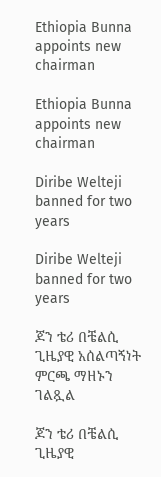Ethiopia Bunna appoints new chairman

Ethiopia Bunna appoints new chairman

Diribe Welteji banned for two years

Diribe Welteji banned for two years

ጆን ቴሪ በቼልሲ ጊዜያዊ አሰልጣኝነት ምርጫ ማዘኑን ገልጿል

ጆን ቴሪ በቼልሲ ጊዜያዊ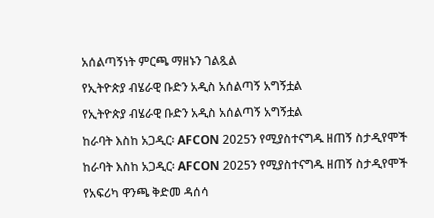አሰልጣኝነት ምርጫ ማዘኑን ገልጿል

የኢትዮጵያ ብሄራዊ ቡድን አዲስ አሰልጣኝ አግኝቷል

የኢትዮጵያ ብሄራዊ ቡድን አዲስ አሰልጣኝ አግኝቷል

ከራባት እስከ አጋዲር፡ AFCON 2025ን የሚያስተናግዱ ዘጠኝ ስታዲየሞች

ከራባት እስከ አጋዲር፡ AFCON 2025ን የሚያስተናግዱ ዘጠኝ ስታዲየሞች

የአፍሪካ ዋንጫ ቅድመ ዳሰሳ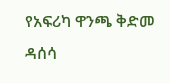የአፍሪካ ዋንጫ ቅድመ ዳሰሳ